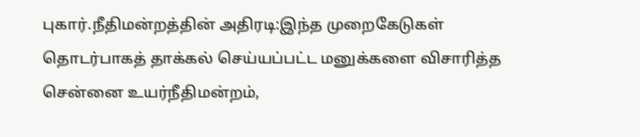புகார்.நீதிமன்றத்தின் அதிரடி:இந்த முறைகேடுகள் தொடர்பாகத் தாக்கல் செய்யப்பட்ட மனுக்களை விசாரித்த சென்னை உயர்நீதிமன்றம்,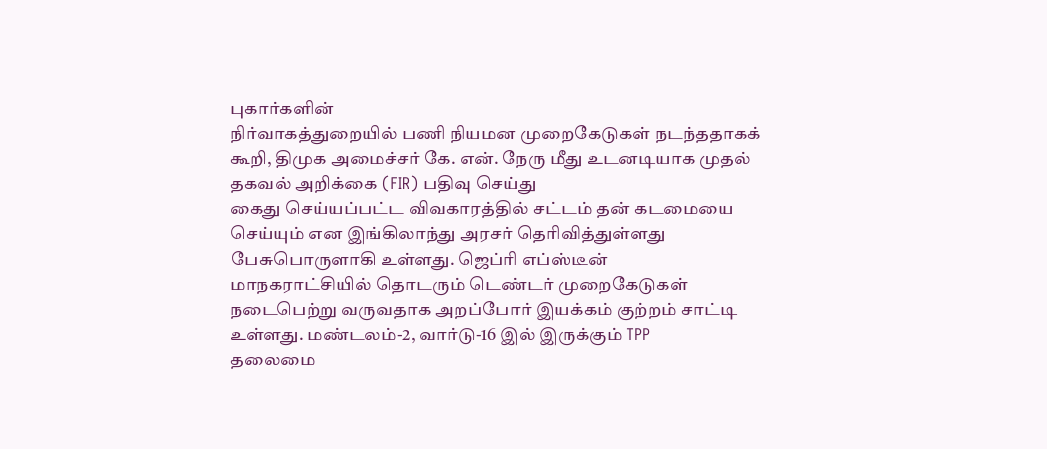புகார்களின்
நிர்வாகத்துறையில் பணி நியமன முறைகேடுகள் நடந்ததாகக் கூறி, திமுக அமைச்சர் கே. என். நேரு மீது உடனடியாக முதல் தகவல் அறிக்கை (FIR) பதிவு செய்து
கைது செய்யப்பட்ட விவகாரத்தில் சட்டம் தன் கடமையை செய்யும் என இங்கிலாந்து அரசர் தெரிவித்துள்ளது பேசுபொருளாகி உள்ளது. ஜெப்ரி எப்ஸ்டீன்
மாநகராட்சியில் தொடரும் டெண்டர் முறைகேடுகள் நடைபெற்று வருவதாக அறப்போர் இயக்கம் குற்றம் சாட்டி உள்ளது. மண்டலம்-2, வார்டு-16 இல் இருக்கும் TPP
தலைமை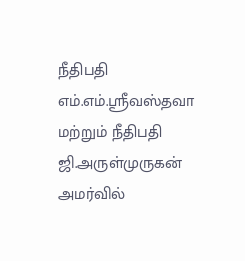நீதிபதி எம்.எம்.ஸ்ரீவஸ்தவா மற்றும் நீதிபதி ஜி.அருள்முருகன் அமர்வில்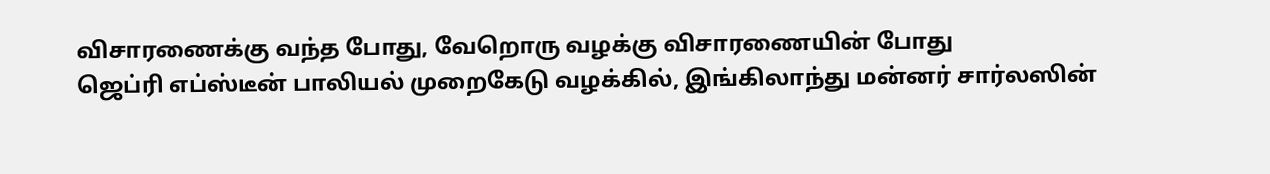விசாரணைக்கு வந்த போது, வேறொரு வழக்கு விசாரணையின் போது
ஜெப்ரி எப்ஸ்டீன் பாலியல் முறைகேடு வழக்கில், இங்கிலாந்து மன்னர் சார்லஸின்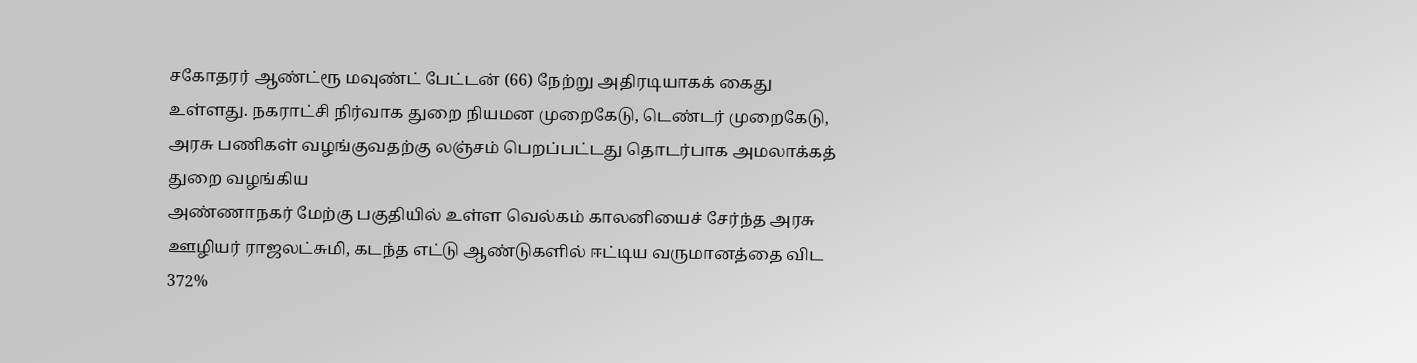சகோதரர் ஆண்ட்ரூ மவுண்ட் பேட்டன் (66) நேற்று அதிரடியாகக் கைது
உள்ளது. நகராட்சி நிர்வாக துறை நியமன முறைகேடு, டெண்டர் முறைகேடு, அரசு பணிகள் வழங்குவதற்கு லஞ்சம் பெறப்பட்டது தொடர்பாக அமலாக்கத் துறை வழங்கிய
அண்ணாநகர் மேற்கு பகுதியில் உள்ள வெல்கம் காலனியைச் சேர்ந்த அரசு ஊழியர் ராஜலட்சுமி, கடந்த எட்டு ஆண்டுகளில் ஈட்டிய வருமானத்தை விட 372%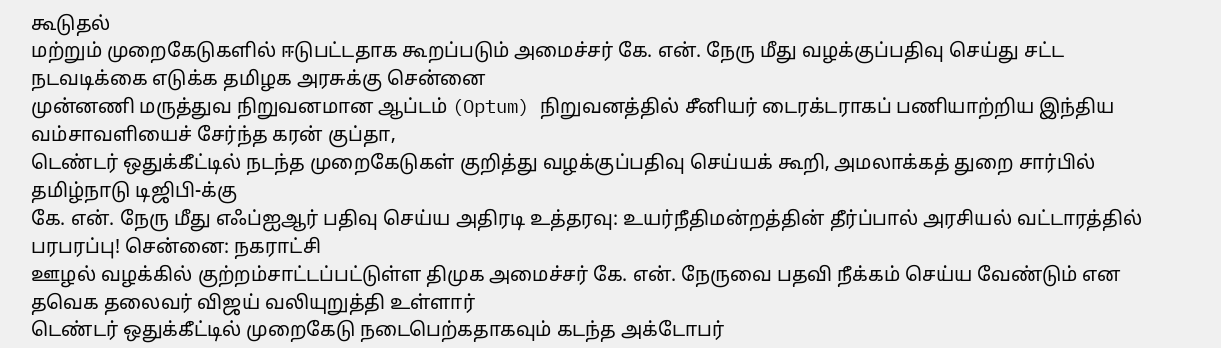கூடுதல்
மற்றும் முறைகேடுகளில் ஈடுபட்டதாக கூறப்படும் அமைச்சர் கே. என். நேரு மீது வழக்குப்பதிவு செய்து சட்ட நடவடிக்கை எடுக்க தமிழக அரசுக்கு சென்னை
முன்னணி மருத்துவ நிறுவனமான ஆப்டம் (Optum) நிறுவனத்தில் சீனியர் டைரக்டராகப் பணியாற்றிய இந்திய வம்சாவளியைச் சேர்ந்த கரன் குப்தா,
டெண்டர் ஒதுக்கீட்டில் நடந்த முறைகேடுகள் குறித்து வழக்குப்பதிவு செய்யக் கூறி, அமலாக்கத் துறை சார்பில் தமிழ்நாடு டிஜிபி-க்கு
கே. என். நேரு மீது எஃப்ஐஆர் பதிவு செய்ய அதிரடி உத்தரவு: உயர்நீதிமன்றத்தின் தீர்ப்பால் அரசியல் வட்டாரத்தில் பரபரப்பு! சென்னை: நகராட்சி
ஊழல் வழக்கில் குற்றம்சாட்டப்பட்டுள்ள திமுக அமைச்சர் கே. என். நேருவை பதவி நீக்கம் செய்ய வேண்டும் என தவெக தலைவர் விஜய் வலியுறுத்தி உள்ளார்
டெண்டர் ஒதுக்கீட்டில் முறைகேடு நடைபெற்கதாகவும் கடந்த அக்டோபர்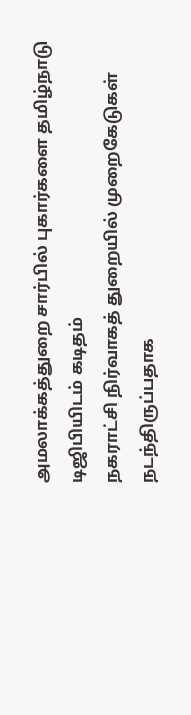அமலாக்கத்துறை சார்பில் புகார்களை தமிழ்நாடு டிஜிபியிடம் கடிதம்
நகராட்சி நிர்வாகத் துறையில் முறைகேடுகள் நடந்திருப்பதாக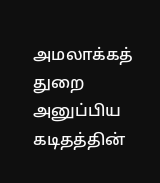அமலாக்கத் துறை அனுப்பிய கடிதத்தின்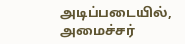அடிப்படையில், அமைச்சர்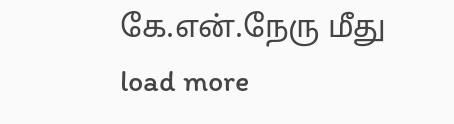கே.என்.நேரு மீது
load more